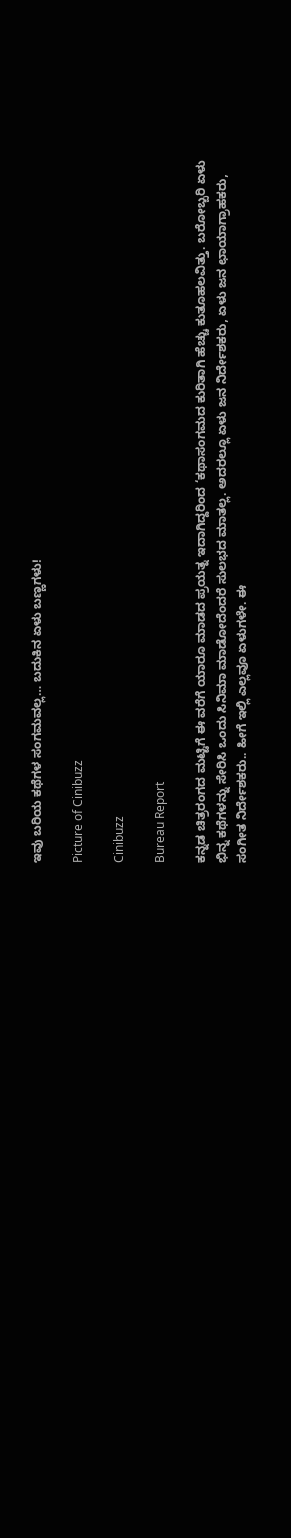ಇವು ಬರಿಯ ಕಥೆಗಳ ಸಂಗಮವಲ್ಲ… ಬದುಕಿನ ಏಳು ಬಣ್ಣಗಳು!

Picture of Cinibuzz

Cinibuzz

Bureau Report

ಕನ್ನಡ ಚಿತ್ರರಂಗದ ಮಟ್ಟಿಗೆ ಈ ವರೆಗೆ ಯಾರೂ ಮಾಡದ ಪ್ರಯತ್ನ ಇದಾಗಿದ್ದರಿಂದ ‘ಕಥಾಸಂಗಮದ ಕುರಿತಾಗಿ ಹೆಚ್ಚು ಕುತೂಹಲವಿತ್ತು. ಬರೋಬ್ಬರಿ ಏಳು ಭಿನ್ನ ಕಥೆಗಳನ್ನು ಸೇರಿಸಿ ಒಂದು ಸಿನಿಮಾ ಮಾಡೋದೆಂದರೆ ಸುಲಭದ ಮಾತಲ್ಲ. ಅದರಲ್ಲೂ ಏಳು ಜನ ನಿರ್ದೇಶಕರು, ಏಳು ಜನ ಛಾಯಾಗ್ರಾಹಕರು, ಸಂಗೀತ ನಿರ್ದೇಶಕರು.. ಹೀಗೆ ಇಲ್ಲಿ ಎಲ್ಲವೂ ಏಳುಗಳೇ. ಈ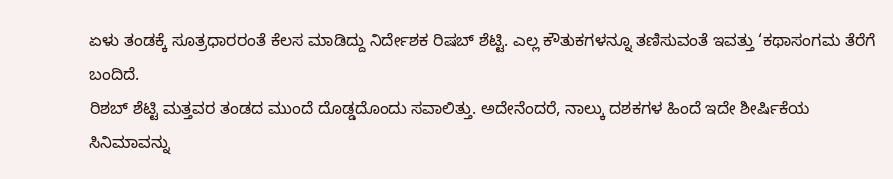ಏಳು ತಂಡಕ್ಕೆ ಸೂತ್ರಧಾರರಂತೆ ಕೆಲಸ ಮಾಡಿದ್ದು ನಿರ್ದೇಶಕ ರಿಷಬ್ ಶೆಟ್ಟಿ. ಎಲ್ಲ ಕೌತುಕಗಳನ್ನೂ ತಣಿಸುವಂತೆ ಇವತ್ತು ‘ಕಥಾಸಂಗಮ ತೆರೆಗೆ ಬಂದಿದೆ.
ರಿಶಬ್ ಶೆಟ್ಟಿ ಮತ್ತವರ ತಂಡದ ಮುಂದೆ ದೊಡ್ಡದೊಂದು ಸವಾಲಿತ್ತು. ಅದೇನೆಂದರೆ, ನಾಲ್ಕು ದಶಕಗಳ ಹಿಂದೆ ಇದೇ ಶೀರ್ಷಿಕೆಯ ಸಿನಿಮಾವನ್ನು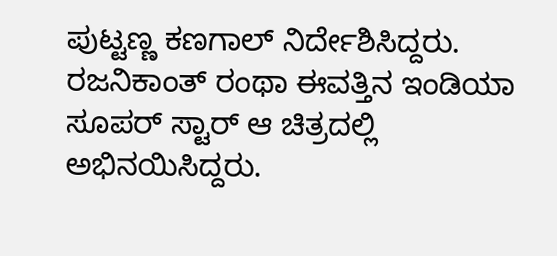ಪುಟ್ಟಣ್ಣ ಕಣಗಾಲ್ ನಿರ್ದೇಶಿಸಿದ್ದರು. ರಜನಿಕಾಂತ್ ರಂಥಾ ಈವತ್ತಿನ ಇಂಡಿಯಾ ಸೂಪರ್ ಸ್ಟಾರ್ ಆ ಚಿತ್ರದಲ್ಲಿ ಅಭಿನಯಿಸಿದ್ದರು.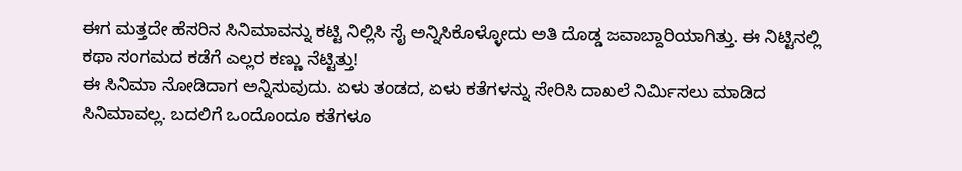ಈಗ ಮತ್ತದೇ ಹೆಸರಿನ ಸಿನಿಮಾವನ್ನು ಕಟ್ಟಿ ನಿಲ್ಲಿಸಿ ಸೈ ಅನ್ನಿಸಿಕೊಳ್ಳೋದು ಅತಿ ದೊಡ್ಡ ಜವಾಬ್ದಾರಿಯಾಗಿತ್ತು. ಈ ನಿಟ್ಟಿನಲ್ಲಿ ಕಥಾ ಸಂಗಮದ ಕಡೆಗೆ ಎಲ್ಲರ ಕಣ್ಣು ನೆಟ್ಟಿತ್ತು!
ಈ ಸಿನಿಮಾ ನೋಡಿದಾಗ ಅನ್ನಿಸುವುದು. ಏಳು ತಂಡದ, ಏಳು ಕತೆಗಳನ್ನು ಸೇರಿಸಿ ದಾಖಲೆ ನಿರ್ಮಿಸಲು ಮಾಡಿದ ಸಿನಿಮಾವಲ್ಲ. ಬದಲಿಗೆ ಒಂದೊಂದೂ ಕತೆಗಳೂ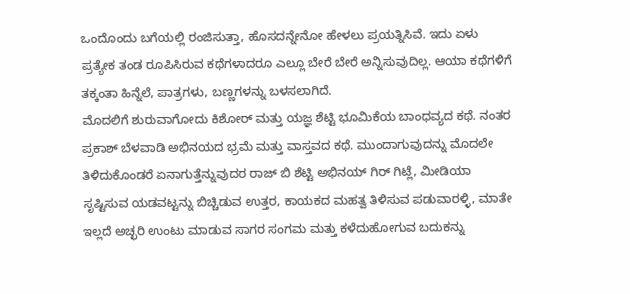ಒಂದೊಂದು ಬಗೆಯಲ್ಲಿ ರಂಜಿಸುತ್ತಾ, ಹೊಸದನ್ನೇನೋ ಹೇಳಲು ಪ್ರಯತ್ನಿಸಿವೆ. ಇದು ಏಳು ಪ್ರತ್ಯೇಕ ತಂಡ ರೂಪಿಸಿರುವ ಕಥೆಗಳಾದರೂ ಎಲ್ಲೂ ಬೇರೆ ಬೇರೆ ಅನ್ನಿಸುವುದಿಲ್ಲ. ಆಯಾ ಕಥೆಗಳಿಗೆ ತಕ್ಕಂತಾ ಹಿನ್ನೆಲೆ, ಪಾತ್ರಗಳು, ಬಣ್ಣಗಳನ್ನು ಬಳಸಲಾಗಿದೆ.
ಮೊದಲಿಗೆ ಶುರುವಾಗೋದು ಕಿಶೋರ್ ಮತ್ತು ಯಜ್ಞ ಶೆಟ್ಟಿ ಭೂಮಿಕೆಯ ಬಾಂಧವ್ಯದ ಕಥೆ. ನಂತರ ಪ್ರಕಾಶ್ ಬೆಳವಾಡಿ ಅಭಿನಯದ ಭ್ರಮೆ ಮತ್ತು ವಾಸ್ತವದ ಕಥೆ. ಮುಂದಾಗುವುದನ್ನು ಮೊದಲೇ ತಿಳಿದುಕೊಂಡರೆ ಏನಾಗುತ್ತೆನ್ನುವುದರ ರಾಜ್ ಬಿ ಶೆಟ್ಟಿ ಅಭಿನಯ್ ಗಿರ್ ಗಿಟ್ಲೆ, ಮೀಡಿಯಾ ಸೃಷ್ಟಿಸುವ ಯಡವಟ್ಟನ್ನು ಬಿಚ್ಚಿಡುವ ಉತ್ತರ, ಕಾಯಕದ ಮಹತ್ವ ತಿಳಿಸುವ ಪಡುವಾರಳ್ಳಿ, ಮಾತೇ ಇಲ್ಲದೆ ಅಚ್ಛರಿ ಉಂಟು ಮಾಡುವ ಸಾಗರ ಸಂಗಮ ಮತ್ತು ಕಳೆದುಹೋಗುವ ಬದುಕನ್ನು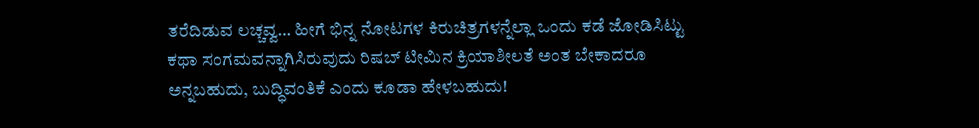ತರೆದಿಡುವ ಲಚ್ಚವ್ವ… ಹೀಗೆ ಭಿನ್ನ ನೋಟಗಳ ಕಿರುಚಿತ್ರಗಳನ್ನೆಲ್ಲಾ ಒಂದು ಕಡೆ ಜೋಡಿಸಿಟ್ಟು ಕಥಾ ಸಂಗಮವನ್ನಾಗಿಸಿರುವುದು ರಿಷಬ್ ಟೀಮಿನ ಕ್ರಿಯಾಶೀಲತೆ ಅಂತ ಬೇಕಾದರೂ ಅನ್ನಬಹುದು, ಬುದ್ಧಿವಂತಿಕೆ ಎಂದು ಕೂಡಾ ಹೇಳಬಹುದು!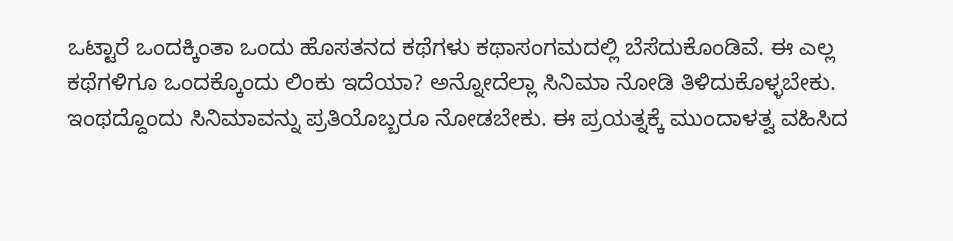ಒಟ್ಟಾರೆ ಒಂದಕ್ಕಿಂತಾ ಒಂದು ಹೊಸತನದ ಕಥೆಗಳು ಕಥಾಸಂಗಮದಲ್ಲಿ ಬೆಸೆದುಕೊಂಡಿವೆ. ಈ ಎಲ್ಲ ಕಥೆಗಳಿಗೂ ಒಂದಕ್ಕೊಂದು ಲಿಂಕು ಇದೆಯಾ? ಅನ್ನೋದೆಲ್ಲಾ ಸಿನಿಮಾ ನೋಡಿ ತಿಳಿದುಕೊಳ್ಳಬೇಕು. ಇಂಥದ್ದೊಂದು ಸಿನಿಮಾವನ್ನು ಪ್ರತಿಯೊಬ್ಬರೂ ನೋಡಬೇಕು. ಈ ಪ್ರಯತ್ನಕ್ಕೆ ಮುಂದಾಳತ್ವ ವಹಿಸಿದ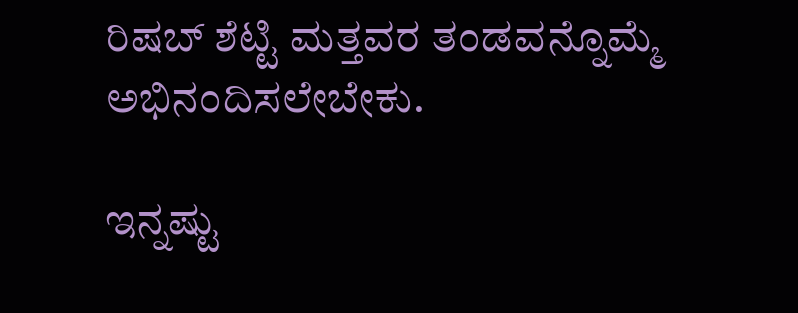ರಿಷಬ್ ಶೆಟ್ಟಿ ಮತ್ತವರ ತಂಡವನ್ನೊಮ್ಮೆ ಅಭಿನಂದಿಸಲೇಬೇಕು.

ಇನ್ನಷ್ಟು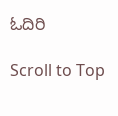ಓದಿರಿ

Scroll to Top